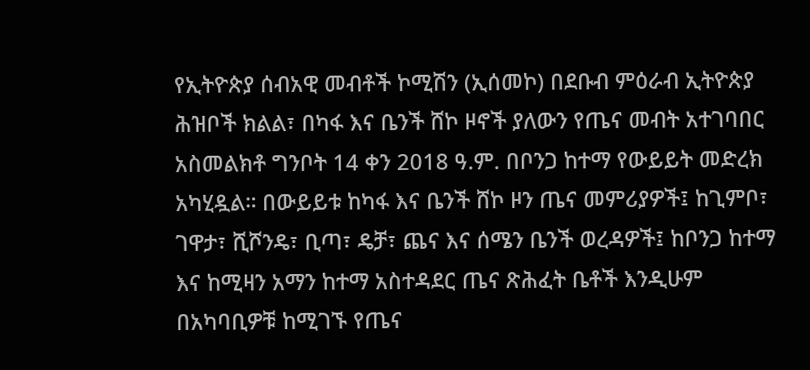የኢትዮጵያ ሰብአዊ መብቶች ኮሚሽን (ኢሰመኮ) በደቡብ ምዕራብ ኢትዮጵያ ሕዝቦች ክልል፣ በካፋ እና ቤንች ሸኮ ዞኖች ያለውን የጤና መብት አተገባበር አስመልክቶ ግንቦት 14 ቀን 2018 ዓ.ም. በቦንጋ ከተማ የውይይት መድረክ አካሂዷል። በውይይቱ ከካፋ እና ቤንች ሸኮ ዞን ጤና መምሪያዎች፤ ከጊምቦ፣ ገዋታ፣ ሺሾንዴ፣ ቢጣ፣ ዴቻ፣ ጨና እና ሰሜን ቤንች ወረዳዎች፤ ከቦንጋ ከተማ እና ከሚዛን አማን ከተማ አስተዳደር ጤና ጽሕፈት ቤቶች እንዲሁም በአካባቢዎቹ ከሚገኙ የጤና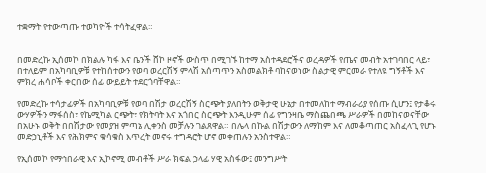ተቋማት የተውጣጡ ተወካዮች ተሳትፈዋል።


በመድረኩ ኢሰመኮ በክልሉ ካፋ እና ቤንች ሸኮ ዞኖች ውስጥ በሚገኙ ከተማ አስተዳደሮችና ወረዳዎች የጤና መብት አተገባበር ላይ፣ በተለይም በአካባቢዎቹ የተከሰተውን የወባ ወረርሽኝ ምላሽ አሰጣጥን አስመልክቶ ባከናወነው ስልታዊ ምርመራ የተለዩ ግኝቶች እና ምክረ ሐሳቦች ቀርበው ሰፊ ውይይት ተደርጎባቸዋል።

የመድረኩ ተሳታፊዎች በአካባቢዎቹ የወባ በሽታ ወረርሽኝ ስርጭት ያለበትን ወቅታዊ ሁኔታ በተመለከተ ማብራሪያ የሰጡ ሲሆን፤ የታቆሩ ውሃዎችን ማፋሰስ፣ የኬሚካል ርጭት፣ የክትባት እና አጎበር ስርጭት እንዲሁም ሰፊ የግንዛቤ ማስጨበጫ ሥራዎች በመከናወናቸው በአሁኑ ወቅት በበሽታው የመያዝ ምጣኔ ሊቀንስ መቻሉን ገልጸዋል። በሌላ በኩል በሽታውን ለማከም እና ለመቆጣጠር አስፈላጊ የሆኑ መድኃኒቶች እና የሕክምና ቁሳቁስ እጥረት መኖሩ ተግዳሮት ሆኖ መቀጠሉን አንስተዋል።

የኢሰመኮ የማኅበራዊ እና ኢኮኖሚ መብቶች ሥራ ክፍል ኃላፊ ሃዊ አስፋው፤ መንግሥት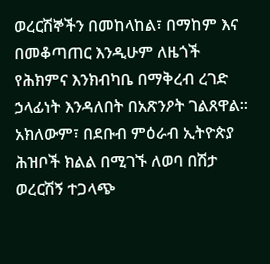ወረርሽኞችን በመከላከል፣ በማከም እና በመቆጣጠር እንዲሁም ለዜጎች የሕክምና እንክብካቤ በማቅረብ ረገድ ኃላፊነት እንዳለበት በአጽንዖት ገልጸዋል። አክለውም፣ በደቡብ ምዕራብ ኢትዮጵያ ሕዝቦች ክልል በሚገኙ ለወባ በሽታ ወረርሽኝ ተጋላጭ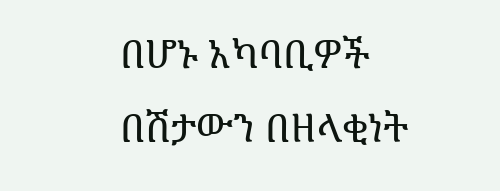በሆኑ አካባቢዎች በሽታውን በዘላቂነት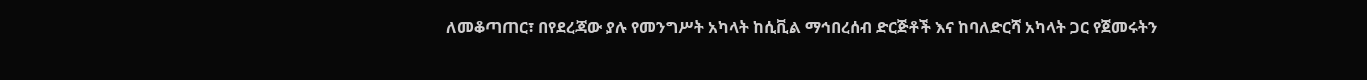ለመቆጣጠር፣ በየደረጃው ያሉ የመንግሥት አካላት ከሲቪል ማኅበረሰብ ድርጅቶች እና ከባለድርሻ አካላት ጋር የጀመሩትን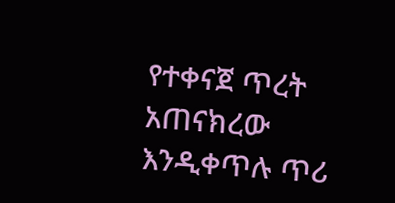የተቀናጀ ጥረት አጠናክረው እንዲቀጥሉ ጥሪ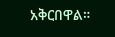አቅርበዋል።